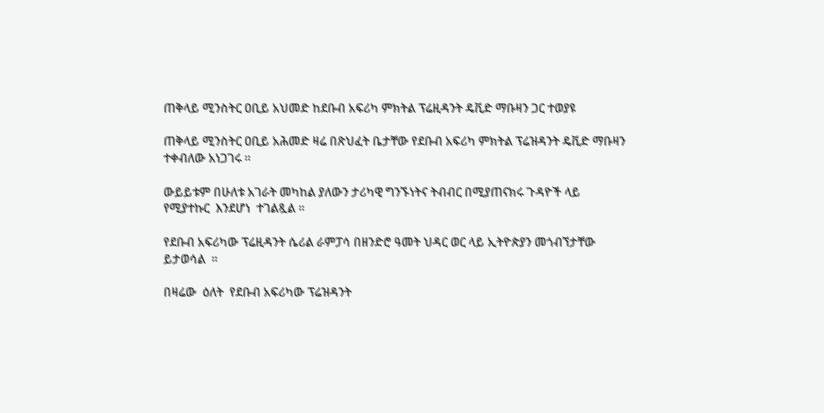ጠቅላይ ሚንስትር ዐቢይ አህመድ ከደቡብ አፍሪካ ምክትል ፕሬዚዳንት ዴቪድ ማቡዛን ጋር ተወያዩ

ጠቅላይ ሚንስትር ዐቢይ አሕመድ ዛሬ በጽህፈት ቤታቸው የደቡብ አፍሪካ ምክትል ፕሬዝዳንት ዴቪድ ማቡዛን ተቀብለው አነጋገሩ ።

ውይይቱም በሁለቱ አገራት መካከል ያለውን ታሪካዊ ግንኙነትና ትብብር በሚያጠናክሩ ጉዳዮች ላይ  የሚያተኩር  እንደሆነ  ተገልጿል ።

የደቡብ አፍሪካው ፕሬዚዳንት ሴሪል ራምፓሳ በዘንድሮ ዓመት ህዳር ወር ላይ ኢትዮጵያን መጎብኘታቸው  ይታወሳል  ።

በዛሬው  ዕለት  የደቡብ አፍሪካው ፕሬዝዳንት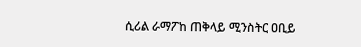ሲሪል ራማፖከ ጠቅላይ ሚንስትር ዐቢይ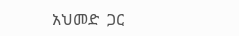አህመድ  ጋር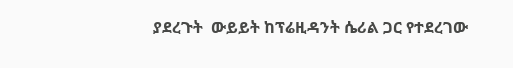ያደረጉት  ውይይት ከፕሬዚዳንት ሴሪል ጋር የተደረገው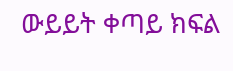ውይይት ቀጣይ ክፍል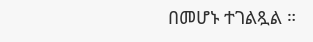በመሆኑ ተገልጿል ።